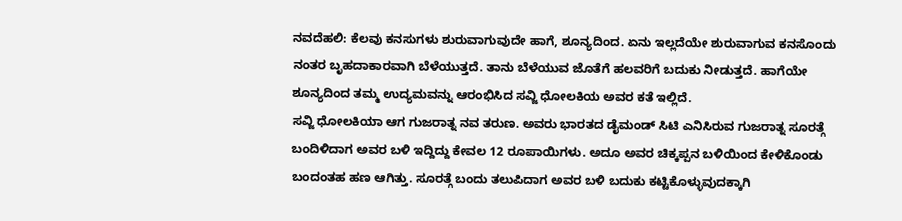ನವದೆಹಲಿ: ಕೆಲವು ಕನಸುಗಳು ಶುರುವಾಗುವುದೇ ಹಾಗೆ, ಶೂನ್ಯದಿಂದ. ಏನು ಇಲ್ಲದೆಯೇ ಶುರುವಾಗುವ ಕನಸೊಂದು ನಂತರ ಬೃಹದಾಕಾರವಾಗಿ ಬೆಳೆಯುತ್ತದೆ. ತಾನು ಬೆಳೆಯುವ ಜೊತೆಗೆ ಹಲವರಿಗೆ ಬದುಕು ನೀಡುತ್ತದೆ. ಹಾಗೆಯೇ ಶೂನ್ಯದಿಂದ ತಮ್ಮ ಉದ್ಯಮವನ್ನು ಆರಂಭಿಸಿದ ಸವ್ಜಿ ಧೋಲಕಿಯ ಅವರ ಕತೆ ಇಲ್ಲಿದೆ.
ಸವ್ಜಿ ಧೋಲಕಿಯಾ ಆಗ ಗುಜರಾತ್ನ ನವ ತರುಣ. ಅವರು ಭಾರತದ ಡೈಮಂಡ್ ಸಿಟಿ ಎನಿಸಿರುವ ಗುಜರಾತ್ನ ಸೂರತ್ಗೆ ಬಂದಿಳಿದಾಗ ಅವರ ಬಳಿ ಇದ್ದಿದ್ದು ಕೇವಲ 12 ರೂಪಾಯಿಗಳು. ಅದೂ ಅವರ ಚಿಕ್ಕಪ್ಪನ ಬಳಿಯಿಂದ ಕೇಳಿಕೊಂಡು ಬಂದಂತಹ ಹಣ ಆಗಿತ್ತು. ಸೂರತ್ಗೆ ಬಂದು ತಲುಪಿದಾಗ ಅವರ ಬಳಿ ಬದುಕು ಕಟ್ಟಿಕೊಳ್ಳುವುದಕ್ಕಾಗಿ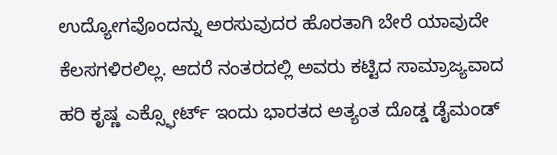ಉದ್ಯೋಗವೊಂದನ್ನು ಅರಸುವುದರ ಹೊರತಾಗಿ ಬೇರೆ ಯಾವುದೇ ಕೆಲಸಗಳಿರಲಿಲ್ಲ. ಆದರೆ ನಂತರದಲ್ಲಿ ಅವರು ಕಟ್ಟಿದ ಸಾಮ್ರಾಜ್ಯವಾದ ಹರಿ ಕೃಷ್ಣ ಎಕ್ಸ್ಫೋರ್ಟ್ ಇಂದು ಭಾರತದ ಅತ್ಯಂತ ದೊಡ್ಡ ಡೈಮಂಡ್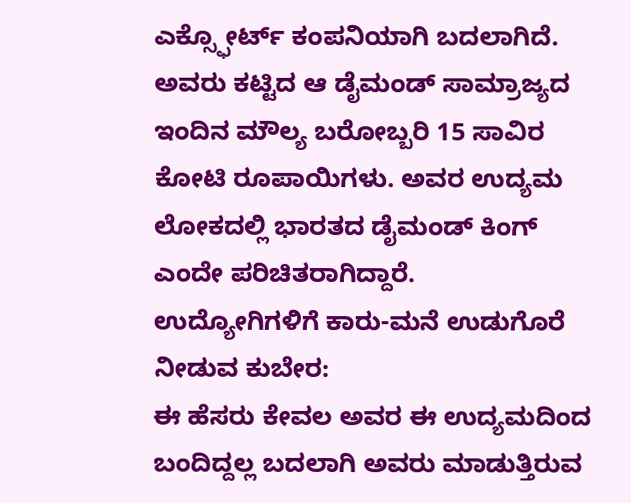ಎಕ್ಸ್ಫೋರ್ಟ್ ಕಂಪನಿಯಾಗಿ ಬದಲಾಗಿದೆ. ಅವರು ಕಟ್ಟಿದ ಆ ಡೈಮಂಡ್ ಸಾಮ್ರಾಜ್ಯದ ಇಂದಿನ ಮೌಲ್ಯ ಬರೋಬ್ಬರಿ 15 ಸಾವಿರ ಕೋಟಿ ರೂಪಾಯಿಗಳು. ಅವರ ಉದ್ಯಮ ಲೋಕದಲ್ಲಿ ಭಾರತದ ಡೈಮಂಡ್ ಕಿಂಗ್ ಎಂದೇ ಪರಿಚಿತರಾಗಿದ್ದಾರೆ.
ಉದ್ಯೋಗಿಗಳಿಗೆ ಕಾರು-ಮನೆ ಉಡುಗೊರೆ ನೀಡುವ ಕುಬೇರ:
ಈ ಹೆಸರು ಕೇವಲ ಅವರ ಈ ಉದ್ಯಮದಿಂದ ಬಂದಿದ್ದಲ್ಲ ಬದಲಾಗಿ ಅವರು ಮಾಡುತ್ತಿರುವ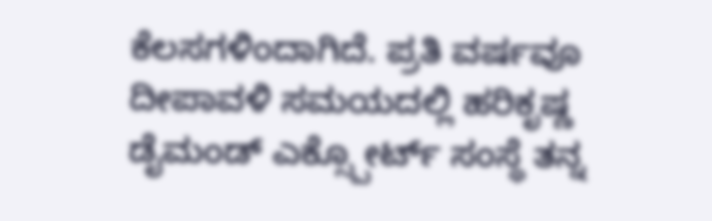ಕೆಲಸಗಳಿಂದಾಗಿದೆ. ಪ್ರತಿ ವರ್ಷವೂ ದೀಪಾವಳಿ ಸಮಯದಲ್ಲಿ ಹರಿಕೃಷ್ಣ ಡೈಮಂಡ್ ಎಕ್ಸ್ಪೋರ್ಟ್ ಸಂಸ್ಥೆ ತನ್ನ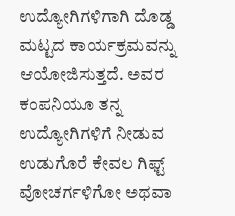ಉದ್ಯೋಗಿಗಳಿಗಾಗಿ ದೊಡ್ಡ ಮಟ್ಟದ ಕಾರ್ಯಕ್ರಮವನ್ನು ಆಯೋಜಿಸುತ್ತದೆ. ಅವರ ಕಂಪನಿಯೂ ತನ್ನ ಉದ್ಯೋಗಿಗಳಿಗೆ ನೀಡುವ ಉಡುಗೊರೆ ಕೇವಲ ಗಿಫ್ಟ್ ವೋಚರ್ಗಳಿಗೋ ಅಥವಾ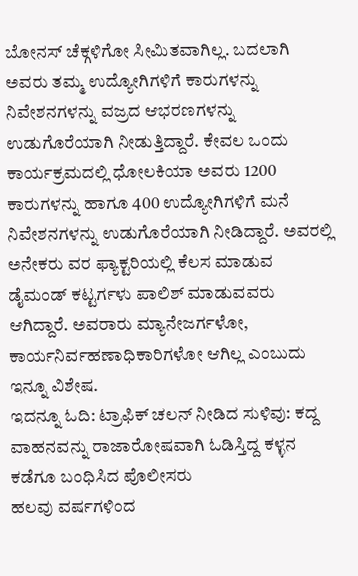ಬೋನಸ್ ಚೆಕ್ಗಳಿಗೋ ಸೀಮಿತವಾಗಿಲ್ಲ. ಬದಲಾಗಿ ಅವರು ತಮ್ಮ ಉದ್ಯೋಗಿಗಳಿಗೆ ಕಾರುಗಳನ್ನು ನಿವೇಶನಗಳನ್ನು ವಜ್ರದ ಆಭರಣಗಳನ್ನು ಉಡುಗೊರೆಯಾಗಿ ನೀಡುತ್ತಿದ್ದಾರೆ. ಕೇವಲ ಒಂದು ಕಾರ್ಯಕ್ರಮದಲ್ಲಿ ಧೋಲಕಿಯಾ ಅವರು 1200 ಕಾರುಗಳನ್ನು ಹಾಗೂ 400 ಉದ್ಯೋಗಿಗಳಿಗೆ ಮನೆ ನಿವೇಶನಗಳನ್ನು ಉಡುಗೊರೆಯಾಗಿ ನೀಡಿದ್ದಾರೆ. ಅವರಲ್ಲಿ ಅನೇಕರು ವರ ಫ್ಯಾಕ್ಟರಿಯಲ್ಲಿ ಕೆಲಸ ಮಾಡುವ ಡೈಮಂಡ್ ಕಟ್ಟರ್ಗಳು ಪಾಲಿಶ್ ಮಾಡುವವರು ಆಗಿದ್ದಾರೆ. ಅವರಾರು ಮ್ಯಾನೇಜರ್ಗಳೋ, ಕಾರ್ಯನಿರ್ವಹಣಾಧಿಕಾರಿಗಳೋ ಆಗಿಲ್ಲ ಎಂಬುದು ಇನ್ನೂ ವಿಶೇಷ.
ಇದನ್ನೂ ಓದಿ: ಟ್ರಾಫಿಕ್ ಚಲನ್ ನೀಡಿದ ಸುಳಿವು: ಕದ್ದ ವಾಹನವನ್ನು ರಾಜಾರೋಷವಾಗಿ ಓಡಿಸ್ತಿದ್ದ ಕಳ್ಳನ ಕಡೆಗೂ ಬಂಧಿಸಿದ ಪೊಲೀಸರು
ಹಲವು ವರ್ಷಗಳಿಂದ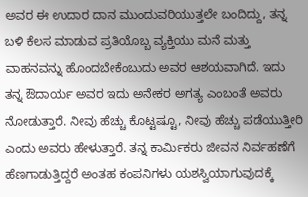ಅವರ ಈ ಉದಾರ ದಾನ ಮುಂದುವರಿಯುತ್ತಲೇ ಬಂದಿದ್ದು, ತನ್ನ ಬಳಿ ಕೆಲಸ ಮಾಡುವ ಪ್ರತಿಯೊಬ್ಬ ವ್ಯಕ್ತಿಯು ಮನೆ ಮತ್ತು ವಾಹನವನ್ನು ಹೊಂದಬೇಕೆಂಬುದು ಅವರ ಆಶಯವಾಗಿದೆ. ಇದು ತನ್ನ ಔದಾರ್ಯ ಅವರ ಇದು ಅನೇಕರ ಅಗತ್ಯ ಎಂಬಂತೆ ಅವರು ನೋಡುತ್ತಾರೆ. ನೀವು ಹೆಚ್ಚು ಕೊಟ್ಟಷ್ಟೂ, ನೀವು ಹೆಚ್ಚು ಪಡೆಯುತ್ತೀರಿ ಎಂದು ಅವರು ಹೇಳುತ್ತಾರೆ. ತನ್ನ ಕಾರ್ಮಿಕರು ಜೀವನ ನಿರ್ವಹಣೆಗೆ ಹೆಣಗಾಡುತ್ತಿದ್ದರೆ ಅಂತಹ ಕಂಪನಿಗಳು ಯಶಸ್ವಿಯಾಗುವುದಕ್ಕೆ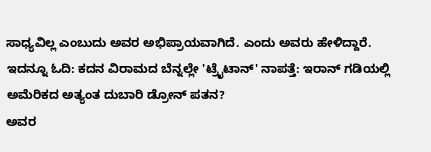ಸಾಧ್ಯವಿಲ್ಲ ಎಂಬುದು ಅವರ ಅಭಿಪ್ರಾಯವಾಗಿದೆ. ಎಂದು ಅವರು ಹೇಳಿದ್ದಾರೆ.
ಇದನ್ನೂ ಓದಿ: ಕದನ ವಿರಾಮದ ಬೆನ್ನಲ್ಲೇ 'ಟ್ರೈಟಾನ್' ನಾಪತ್ತೆ: ಇರಾನ್ ಗಡಿಯಲ್ಲಿ ಅಮೆರಿಕದ ಅತ್ಯಂತ ದುಬಾರಿ ಡ್ರೋನ್ ಪತನ?
ಅವರ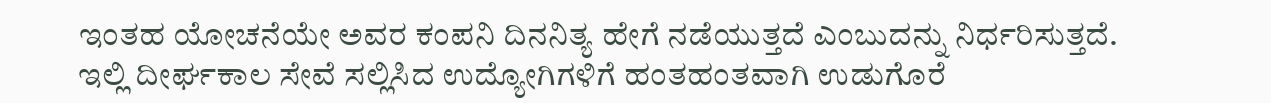ಇಂತಹ ಯೋಚನೆಯೇ ಅವರ ಕಂಪನಿ ದಿನನಿತ್ಯ ಹೇಗೆ ನಡೆಯುತ್ತದೆ ಎಂಬುದನ್ನು ನಿರ್ಧರಿಸುತ್ತದೆ. ಇಲ್ಲಿ ದೀರ್ಘಕಾಲ ಸೇವೆ ಸಲ್ಲಿಸಿದ ಉದ್ಯೋಗಿಗಳಿಗೆ ಹಂತಹಂತವಾಗಿ ಉಡುಗೊರೆ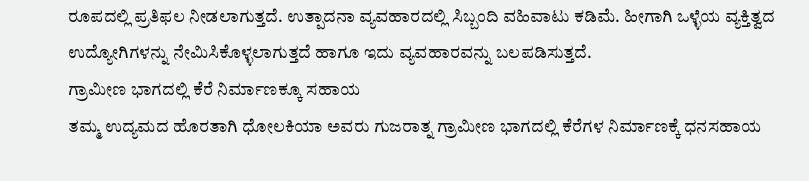ರೂಪದಲ್ಲಿ ಪ್ರತಿಫಲ ನೀಡಲಾಗುತ್ತದೆ. ಉತ್ಪಾದನಾ ವ್ಯವಹಾರದಲ್ಲಿ ಸಿಬ್ಬಂದಿ ವಹಿವಾಟು ಕಡಿಮೆ. ಹೀಗಾಗಿ ಒಳ್ಳೆಯ ವ್ಯಕ್ತಿತ್ವದ ಉದ್ಯೋಗಿಗಳನ್ನು ನೇಮಿಸಿಕೊಳ್ಳಲಾಗುತ್ತದೆ ಹಾಗೂ ಇದು ವ್ಯವಹಾರವನ್ನು ಬಲಪಡಿಸುತ್ತದೆ.
ಗ್ರಾಮೀಣ ಭಾಗದಲ್ಲಿ ಕೆರೆ ನಿರ್ಮಾಣಕ್ಕೂ ಸಹಾಯ
ತಮ್ಮ ಉದ್ಯಮದ ಹೊರತಾಗಿ ಧೋಲಕಿಯಾ ಅವರು ಗುಜರಾತ್ನ ಗ್ರಾಮೀಣ ಭಾಗದಲ್ಲಿ ಕೆರೆಗಳ ನಿರ್ಮಾಣಕ್ಕೆ ಧನಸಹಾಯ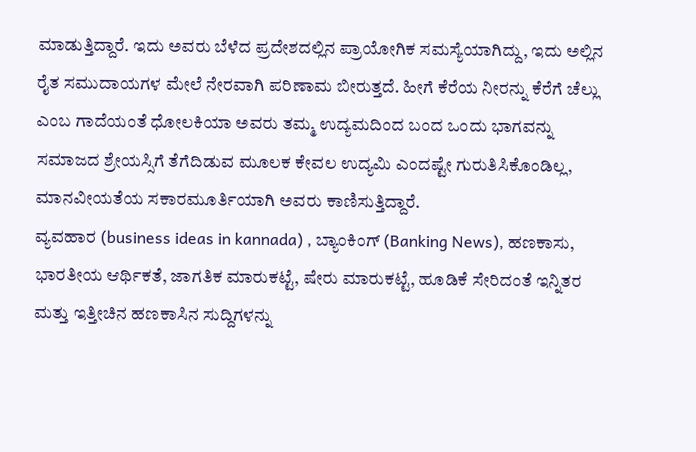ಮಾಡುತ್ತಿದ್ದಾರೆ. ಇದು ಅವರು ಬೆಳೆದ ಪ್ರದೇಶದಲ್ಲಿನ ಪ್ರಾಯೋಗಿಕ ಸಮಸ್ಯೆಯಾಗಿದ್ದು, ಇದು ಅಲ್ಲಿನ ರೈತ ಸಮುದಾಯಗಳ ಮೇಲೆ ನೇರವಾಗಿ ಪರಿಣಾಮ ಬೀರುತ್ತದೆ. ಹೀಗೆ ಕೆರೆಯ ನೀರನ್ನು ಕೆರೆಗೆ ಚೆಲ್ಲು ಎಂಬ ಗಾದೆಯಂತೆ ಧೋಲಕಿಯಾ ಅವರು ತಮ್ಮ ಉದ್ಯಮದಿಂದ ಬಂದ ಒಂದು ಭಾಗವನ್ನು ಸಮಾಜದ ಶ್ರೇಯಸ್ಸಿಗೆ ತೆಗೆದಿಡುವ ಮೂಲಕ ಕೇವಲ ಉದ್ಯಮಿ ಎಂದಷ್ಟೇ ಗುರುತಿಸಿಕೊಂಡಿಲ್ಲ, ಮಾನವೀಯತೆಯ ಸಕಾರಮೂರ್ತಿಯಾಗಿ ಅವರು ಕಾಣಿಸುತ್ತಿದ್ದಾರೆ.
ವ್ಯವಹಾರ (business ideas in kannada) , ಬ್ಯಾಂಕಿಂಗ್ (Banking News), ಹಣಕಾಸು, ಭಾರತೀಯ ಆರ್ಥಿಕತೆ, ಜಾಗತಿಕ ಮಾರುಕಟ್ಟೆ, ಷೇರು ಮಾರುಕಟ್ಟೆ, ಹೂಡಿಕೆ ಸೇರಿದಂತೆ ಇನ್ನಿತರ ಮತ್ತು ಇತ್ತೀಚಿನ ಹಣಕಾಸಿನ ಸುದ್ದಿಗಳನ್ನು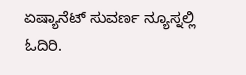ಏಷ್ಯಾನೆಟ್ ಸುವರ್ಣ ನ್ಯೂಸ್ನಲ್ಲಿ ಓದಿರಿ.